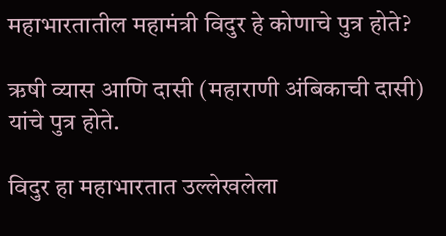महाभारतातील महामंत्री विदुर हे कोणाचे पुत्र होते?

ऋषी व्यास आणि दासी (महाराणी अंबिकाची दासी) यांचे पुत्र होते.

विदुर हा महाभारतात उल्लेखलेला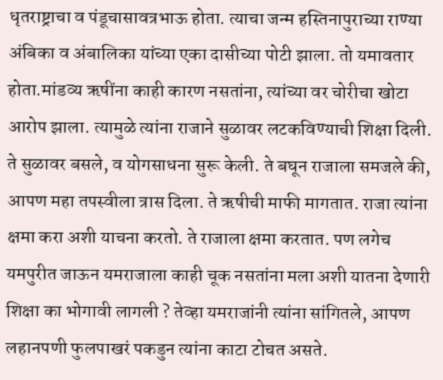धृतराष्ट्राचा व पंडूचासावत्रभाऊ होता. त्याचा जन्म हस्तिनापुराच्या राण्या अंबिका व अंबालिका यांच्या एका दासीच्या पोटी झाला. तो यमावतार होता.मांडव्य ऋषींना काही कारण नसतांना, त्यांच्या वर चोरीचा खोटा आरोप झाला. त्यामुळे त्यांना राजाने सुळावर लटकविण्याची शिक्षा दिली. ते सुळावर बसले, व योगसाधना सुरू केली. ते बघून राजाला समजले की, आपण महा तपस्वीला त्रास दिला. ते ऋषीची माफी मागतात. राजा त्यांना क्षमा करा अशी याचना करतो. ते राजाला क्षमा करतात. पण लगेच यमपुरीत जाऊन यमराजाला काही चूक नसतांना मला अशी यातना देणारी शिक्षा का भोगावी लागली ? तेव्हा यमराजांनी त्यांना सांगितले, आपण लहानपणी फुलपाखरं पकडुन त्यांना काटा टोचत असते.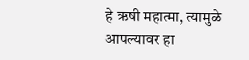हे ऋषी महात्मा, त्यामुळे आपल्यावर हा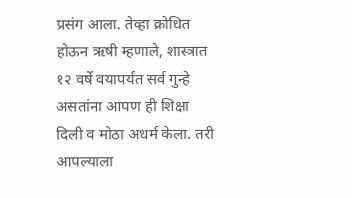प्रसंग आला. तेव्हा क्रोधित होऊन ऋषी म्हणाले, शास्त्रात १२ वर्षे वयापर्यंत सर्व गुन्हे असतांना आपण ही शिक्षा दिली व मोठा अधर्म केला. तरी आपल्याला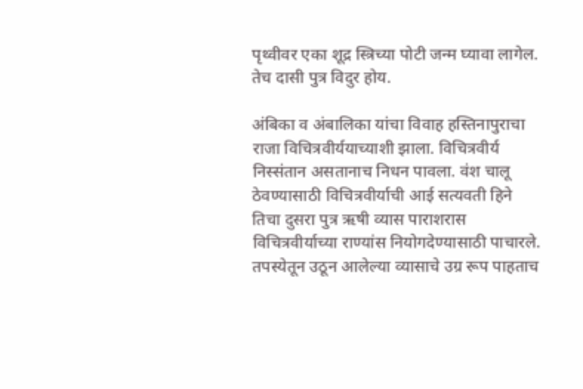पृथ्वीवर एका शूद्र स्त्रिच्या पोटी जन्म घ्यावा लागेल. तेच दासी पुत्र विदुर होय.

अंबिका व अंबालिका यांचा विवाह हस्तिनापुराचा राजा विचित्रवीर्ययाच्याशी झाला. विचित्रवीर्य निस्संतान असतानाच निधन पावला. वंश चालू ठेवण्यासाठी विचित्रवीर्याची आई सत्यवती हिने तिचा दुसरा पुत्र ऋषी व्यास पाराशरास विचित्रवीर्याच्या राण्यांस नियोगदेण्यासाठी पाचारले. तपस्येतून उठून आलेल्या व्यासाचे उग्र रूप पाहताच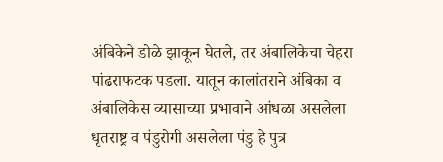अंबिकेने डोळे झाकून घेतले, तर अंबालिकेचा चेहरा पांढराफटक पडला. यातून कालांतराने अंबिका व अंबालिकेस व्यासाच्या प्रभावाने आंधळा असलेला धृतराष्ट्र व पंडुरोगी असलेला पंडु हे पुत्र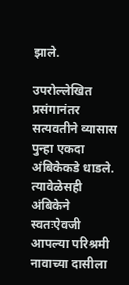झाले.

उपरोल्लेखित प्रसंगानंतर सत्यवतीने व्यासास पुन्हा एकदा अंबिकेकडे धाडले. त्यावेळेसही अंबिकेने स्वतःऐवजी आपल्या परिश्रमी नावाच्या दासीला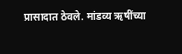प्रासादात ठेवले. मांडव्य ऋषींच्या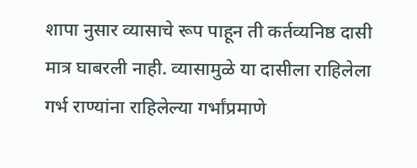शापा नुसार व्यासाचे रूप पाहून ती कर्तव्यनिष्ठ दासी मात्र घाबरली नाही. व्यासामुळे या दासीला राहिलेला गर्भ राण्यांना राहिलेल्या गर्भांप्रमाणे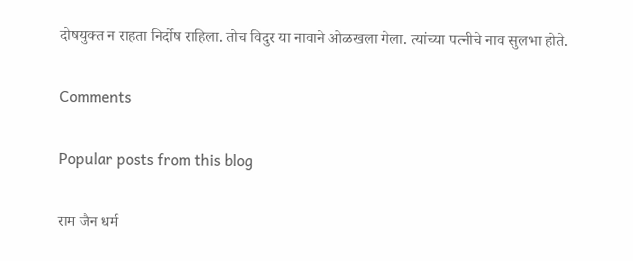दोषयुक्त न राहता निर्दोष राहिला. तोच विदुर या नावाने ओळखला गेला. त्यांच्या पत्नीचे नाव सुलभा होते.

Comments

Popular posts from this blog

राम जैन धर्म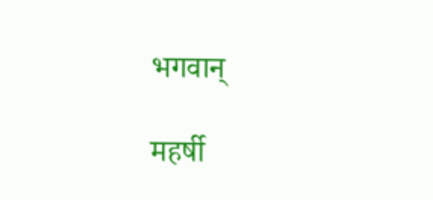भगवान्

महर्षी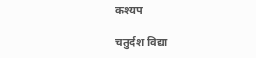कश्यप

चतुर्दश विद्या